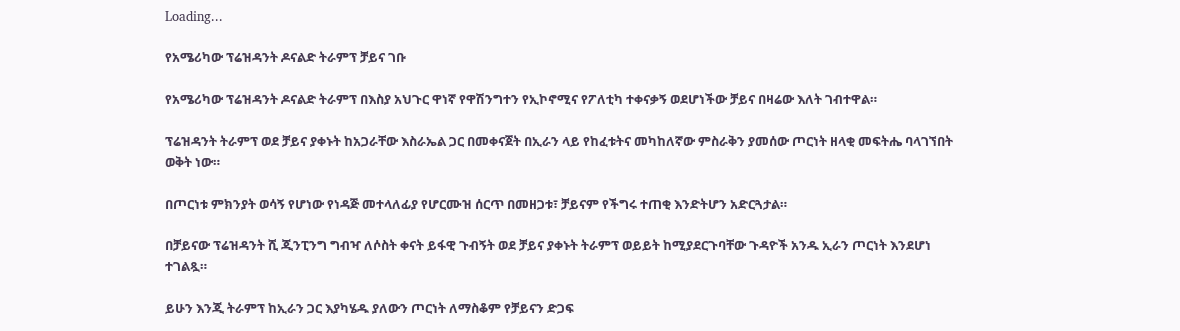Loading...

የአሜሪካው ፕሬዝዳንት ዶናልድ ትራምፕ ቻይና ገቡ

የአሜሪካው ፕሬዝዳንት ዶናልድ ትራምፕ በእስያ አህጉር ዋነኛ የዋሽንግተን የኢኮኖሚና የፖለቲካ ተቀናቃኝ ወደሆነችው ቻይና በዛሬው እለት ገብተዋል።

ፕሬዝዳንት ትራምፕ ወደ ቻይና ያቀኑት ከአጋራቸው እስራኤል ጋር በመቀናጀት በኢራን ላይ የከፈቱትና መካከለኛው ምስራቅን ያመሰው ጦርነት ዘላቂ መፍትሔ ባላገኘበት ወቅት ነው።

በጦርነቱ ምክንያት ወሳኝ የሆነው የነዳጅ መተላለፊያ የሆርሙዝ ሰርጥ በመዘጋቱ፣ ቻይናም የችግሩ ተጠቂ እንድትሆን አድርጓታል።

በቻይናው ፕሬዝዳንት ሺ ጂንፒንግ ግብዣ ለሶስት ቀናት ይፋዊ ጉብኝት ወደ ቻይና ያቀኑት ትራምፕ ወይይት ከሚያደርጉባቸው ጉዳዮች አንዱ ኢራን ጦርነት እንደሆነ ተገልጿ።

ይሁን እንጂ ትራምፕ ከኢራን ጋር እያካሄዱ ያለውን ጦርነት ለማስቆም የቻይናን ድጋፍ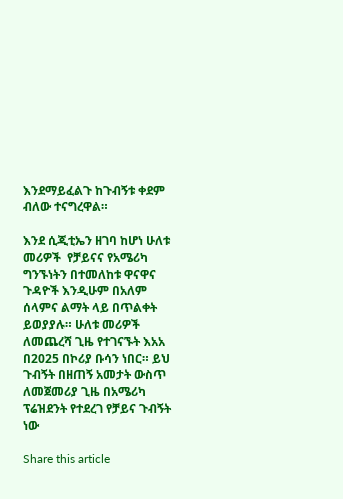እንደማይፈልጉ ከጉብኝቱ ቀደም ብለው ተናግረዋል።

እንደ ሲጂቲኤን ዘገባ ከሆነ ሁለቱ መሪዎች  የቻይናና የአሜሪካ ግንኙነትን በተመለከቱ ዋናዋና ጉዳዮች እንዲሁም በአለም ሰላምና ልማት ላይ በጥልቀት ይወያያሉ። ሁለቱ መሪዎች ለመጨረሻ ጊዜ የተገናኙት እአአ በ2025 በኮሪያ ቡሳን ነበር። ይህ ጉብኝት በዘጠኝ አመታት ውስጥ ለመጀመሪያ ጊዜ በአሜሪካ ፕሬዝደንት የተደረገ የቻይና ጉብኝት ነው

Share this article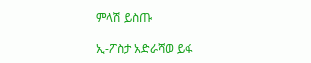ምላሽ ይስጡ

ኢ-ፖስታ አድራሻወ ይፋ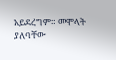አይደረግም። መሞላት ያለባቸው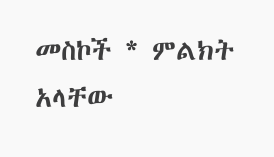መስኮች * ምልክት አላቸው